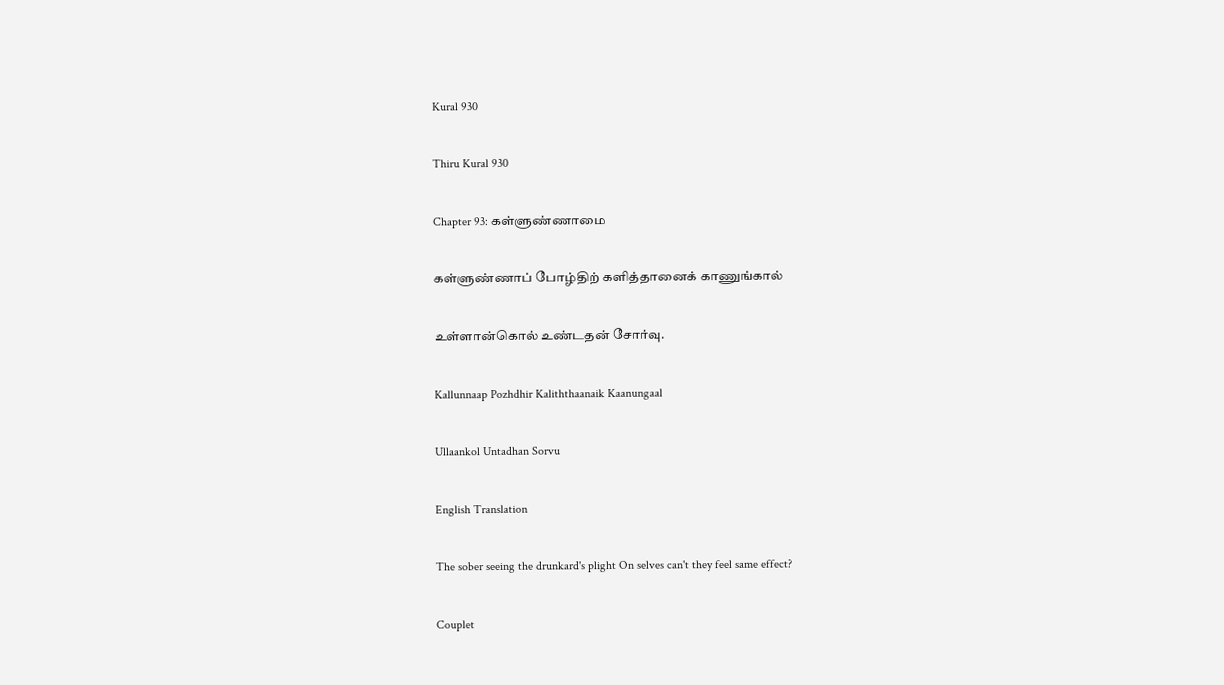Kural 930

Thiru Kural 930

Chapter 93: கள்ளுண்ணாமை

கள்ளுண்ணாப் போழ்திற் களித்தானைக் காணுங்கால்

உள்ளான்கொல் உண்டதன் சோர்வு.

Kallunnaap Pozhdhir Kaliththaanaik Kaanungaal

Ullaankol Untadhan Sorvu

English Translation

The sober seeing the drunkard's plight On selves can't they feel same effect?

Couplet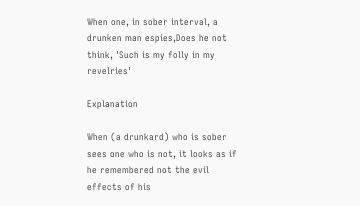When one, in sober interval, a drunken man espies,Does he not think, 'Such is my folly in my revelries'

Explanation

When (a drunkard) who is sober sees one who is not, it looks as if he remembered not the evil effects of his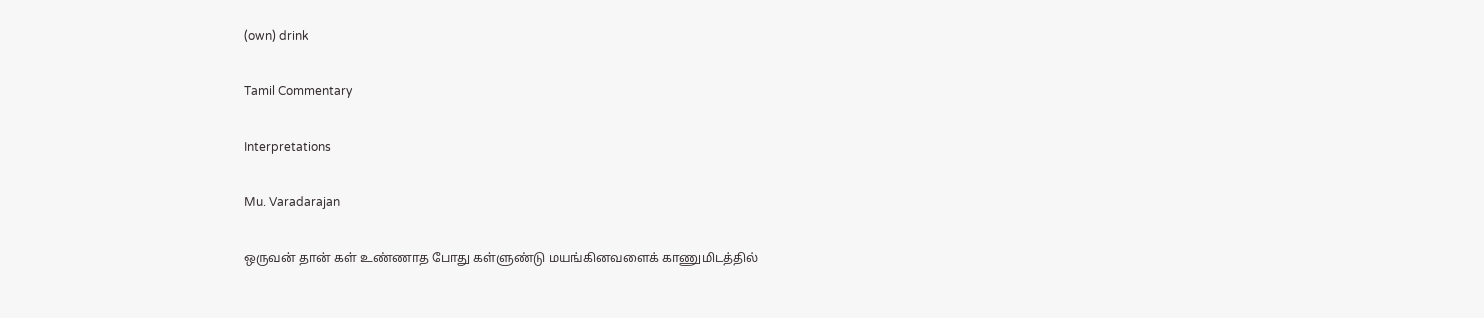(own) drink

Tamil Commentary

Interpretations

Mu. Varadarajan

ஒருவன் தான் கள் உண்ணாத போது கள்ளுண்டு மயங்கினவளைக் காணுமிடத்தில்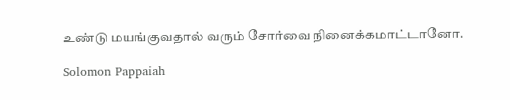உண்டு மயங்குவதால் வரும் சோர்வை நினைக்கமாட்டானோ.

Solomon Pappaiah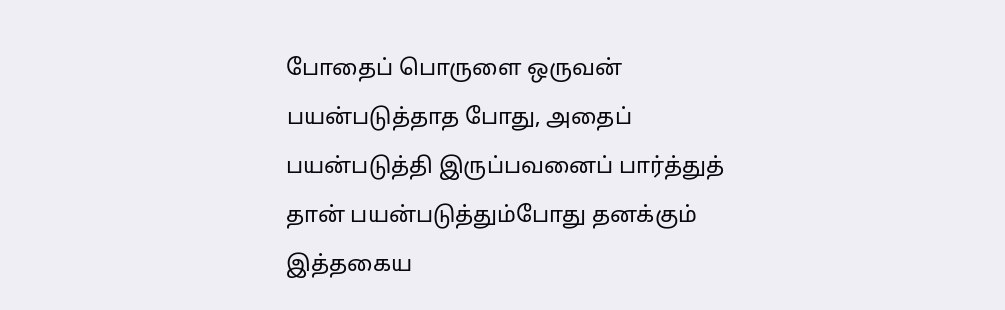போதைப் பொருளை ஒருவன் பயன்படுத்தாத போது, அதைப் பயன்படுத்தி இருப்பவனைப் பார்த்துத் தான் பயன்படுத்தும்போது தனக்கும் இத்தகைய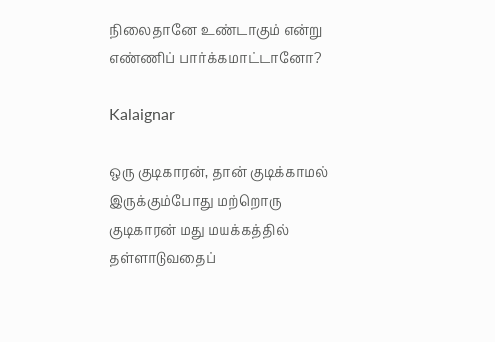நிலைதானே உண்டாகும் என்று எண்ணிப் பார்க்கமாட்டானோ?

Kalaignar

ஒரு குடிகாரன், தான் குடிக்காமல் இருக்கும்போது மற்றொரு குடிகாரன் மது மயக்கத்தில் தள்ளாடுவதைப்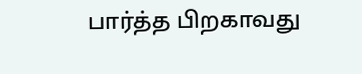பார்த்த பிறகாவது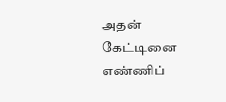அதன் கேட்டினை எண்ணிப்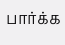பார்க்க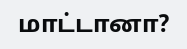மாட்டானா?